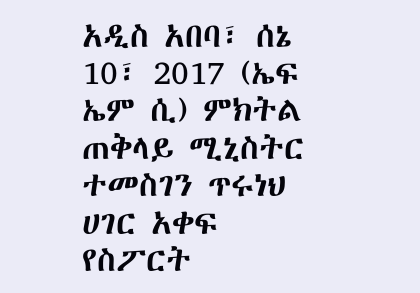አዲስ አበባ፣ ሰኔ 10፣ 2017 (ኤፍ ኤም ሲ) ምክትል ጠቅላይ ሚኒስትር ተመስገን ጥሩነህ ሀገር አቀፍ የስፖርት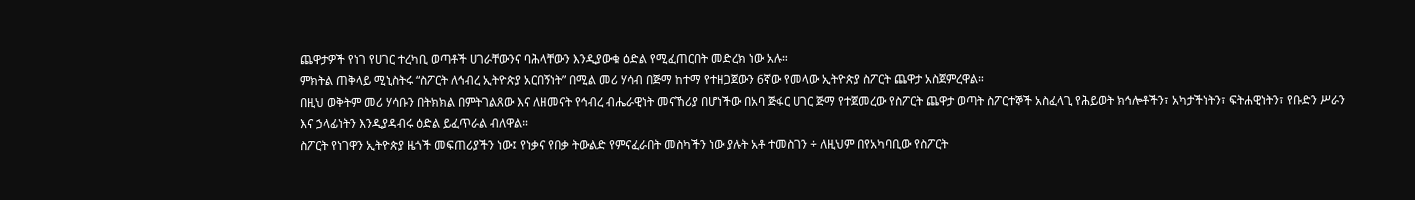ጨዋታዎች የነገ የሀገር ተረካቢ ወጣቶች ሀገራቸውንና ባሕላቸውን እንዲያውቁ ዕድል የሚፈጠርበት መድረክ ነው አሉ።
ምክትል ጠቅላይ ሚኒስትሩ “ስፖርት ለኅብረ ኢትዮጵያ አርበኝነት” በሚል መሪ ሃሳብ በጅማ ከተማ የተዘጋጀውን 6ኛው የመላው ኢትዮጵያ ስፖርት ጨዋታ አስጀምረዋል።
በዚህ ወቅትም መሪ ሃሳቡን በትክክል በምትገልጸው እና ለዘመናት የኅብረ ብሔራዊነት መናኸሪያ በሆነችው በአባ ጅፋር ሀገር ጅማ የተጀመረው የስፖርት ጨዋታ ወጣት ስፖርተኞች አስፈላጊ የሕይወት ክኅሎቶችን፣ አካታችነትን፣ ፍትሐዊነትን፣ የቡድን ሥራን እና ኃላፊነትን እንዲያዳብሩ ዕድል ይፈጥራል ብለዋል።
ስፖርት የነገዋን ኢትዮጵያ ዜጎች መፍጠሪያችን ነው፤ የነቃና የበቃ ትውልድ የምናፈራበት መስካችን ነው ያሉት አቶ ተመስገን ÷ ለዚህም በየአካባቢው የስፖርት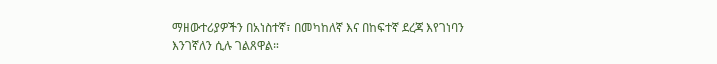ማዘውተሪያዎችን በአነስተኛ፣ በመካከለኛ እና በከፍተኛ ደረጃ እየገነባን እንገኛለን ሲሉ ገልጸዋል።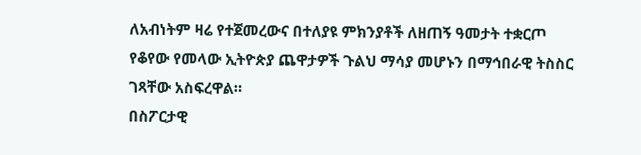ለአብነትም ዛሬ የተጀመረውና በተለያዩ ምክንያቶች ለዘጠኝ ዓመታት ተቋርጦ የቆየው የመላው ኢትዮጵያ ጨዋታዎች ጉልህ ማሳያ መሆኑን በማኅበራዊ ትስስር ገጻቸው አስፍረዋል።
በስፖርታዊ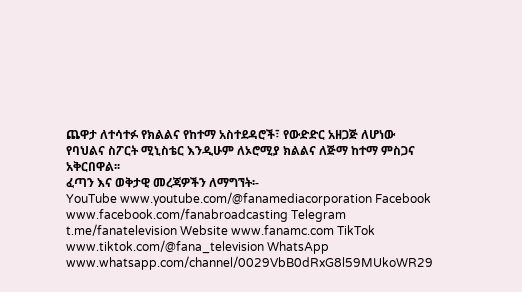ጨዋታ ለተሳተፉ የክልልና የከተማ አስተደዳሮች፣ የውድድር አዘጋጅ ለሆነው የባህልና ስፖርት ሚኒስቴር እንዲሁም ለኦሮሚያ ክልልና ለጅማ ከተማ ምስጋና አቅርበዋል፡፡
ፈጣን እና ወቅታዊ መረጃዎችን ለማግኘት፡-
YouTube www.youtube.com/@fanamediacorporation Facebook www.facebook.com/fanabroadcasting Telegram t.me/fanatelevision Website www.fanamc.com TikTok www.tiktok.com/@fana_television WhatsApp www.whatsapp.com/channel/0029VbB0dRxG8l59MUkoWR29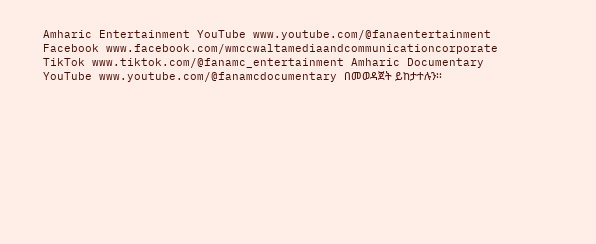Amharic Entertainment YouTube www.youtube.com/@fanaentertainment Facebook www.facebook.com/wmccwaltamediaandcommunicationcorporate TikTok www.tiktok.com/@fanamc_entertainment Amharic Documentary YouTube www.youtube.com/@fanamcdocumentary በመወዳጀት ይከታተሉን፡፡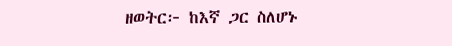ዘወትር፦ ከእኛ ጋር ስለሆኑ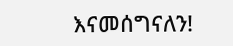እናመሰግናለን!